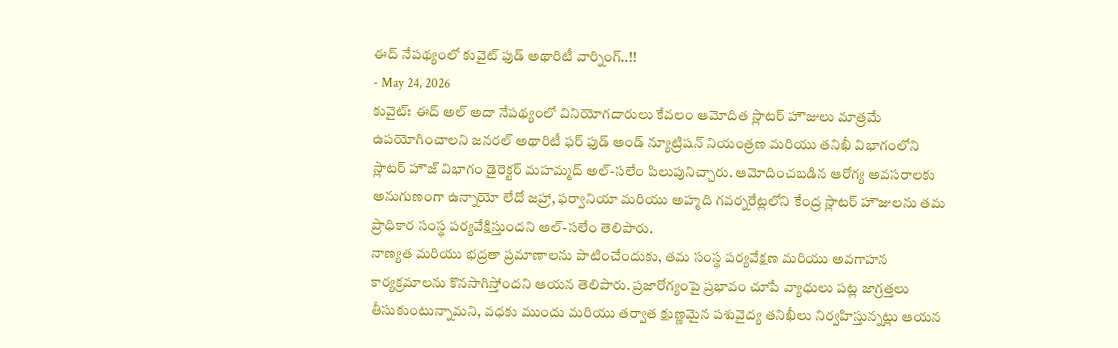ఈద్ నేపథ్యంలో కువైట్ ఫుడ్ అథారిటీ వార్నింగ్..!!
- May 24, 2026
కువైట్ః ఈద్ అల్ అదా నేపథ్యంలో వినియోగదారులు కేవలం ఆమోదిత స్లాటర్ హౌజులు మాత్రమే ఉపయోగించాలని జనరల్ అథారిటీ ఫర్ ఫుడ్ అండ్ న్యూట్రిషన్ నియంత్రణ మరియు తనిఖీ విభాగంలోని స్లాటర్ హౌజ్ విభాగం డైరెక్టర్ మహమ్మద్ అల్-సలేం పిలుపునిచ్చారు. ఆమోదించబడిన ఆరోగ్య అవసరాలకు అనుగుణంగా ఉన్నాయో లేదో జహ్రా, ఫర్వానియా మరియు అహ్మది గవర్నరేట్లలోని కేంద్ర స్లాటర్ హౌజులను తమ ప్రాధికార సంస్థ పర్యవేక్షిస్తుందని అల్-సలేం తెలిపారు.
నాణ్యత మరియు భద్రతా ప్రమాణాలను పాటించేందుకు, తమ సంస్థ పర్యవేక్షణ మరియు అవగాహన కార్యక్రమాలను కొనసాగిస్తోందని ఆయన తెలిపారు. ప్రజారోగ్యంపై ప్రభావం చూపే వ్యాధులు పట్ల జాగ్రత్తలు తీసుకుంటున్నామని, వధకు ముందు మరియు తర్వాత క్షుణ్ణమైన పశువైద్య తనిఖీలు నిర్వహిస్తున్నట్లు ఆయన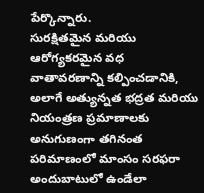పేర్కొన్నారు.
సురక్షితమైన మరియు ఆరోగ్యకరమైన వధ వాతావరణాన్ని కల్పించడానికి, అలాగే అత్యున్నత భద్రత మరియు నియంత్రణ ప్రమాణాలకు అనుగుణంగా తగినంత పరిమాణంలో మాంసం సరఫరా అందుబాటులో ఉండేలా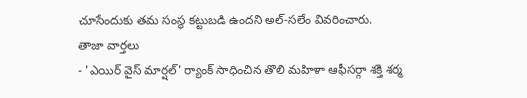చూసేందుకు తమ సంస్థ కట్టుబడి ఉందని అల్-సలేం వివరించారు.
తాజా వార్తలు
- 'ఎయిర్ వైస్ మార్షల్' ర్యాంక్ సాధించిన తొలి మహిళా ఆఫీసర్గా శక్తి శర్మ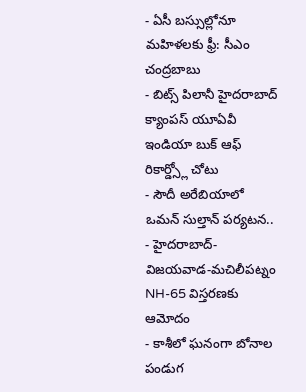- ఏసీ బస్సుల్లోనూ మహిళలకు ఫ్రీ: సీఎం చంద్రబాబు
- బిట్స్ పిలానీ హైదరాబాద్ క్యాంపస్ యూఏవీ ఇండియా బుక్ ఆఫ్ రికార్డ్స్లో చోటు
- సౌదీ అరేబియాలో ఒమన్ సుల్తాన్ పర్యటన..
- హైదరాబాద్-విజయవాడ-మచిలీపట్నం NH-65 విస్తరణకు ఆమోదం
- కాశీలో ఘనంగా బోనాల పండుగ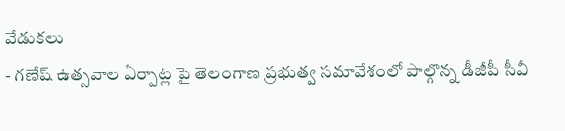వేడుకలు
- గణేష్ ఉత్సవాల ఏర్పాట్ల పై తెలంగాణ ప్రభుత్వ సమావేశంలో పాల్గొన్న డీజీపీ సీవీ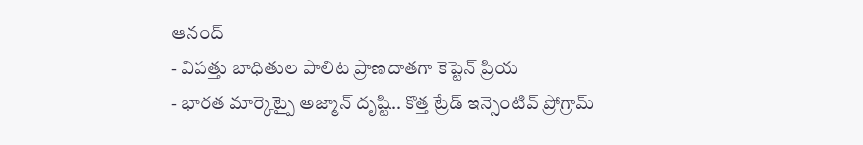ఆనంద్
- విపత్తు బాధితుల పాలిట ప్రాణదాతగా కెప్టెన్ ప్రియ
- భారత మార్కెట్పై అజ్మాన్ దృష్టి.. కొత్త ట్రేడ్ ఇన్సెంటివ్ ప్రోగ్రామ్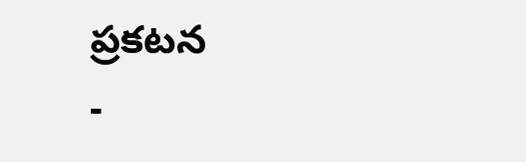ప్రకటన
-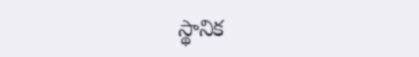స్థానిక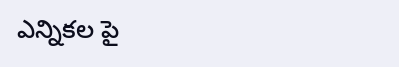ఎన్నికల పై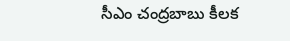సీఎం చంద్రబాబు కీలక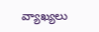వ్యాఖ్యలు